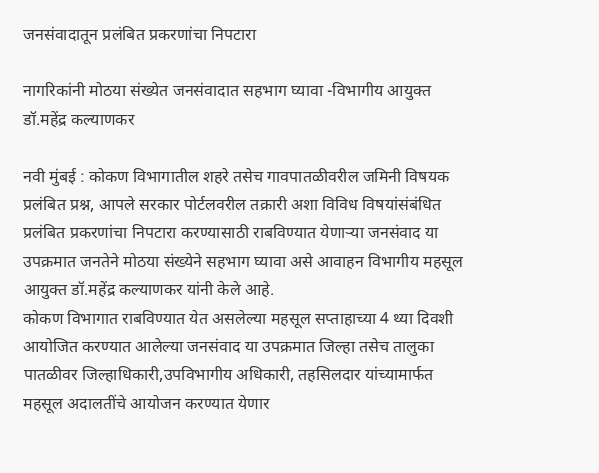जनसंवादातून प्रलंबित प्रकरणांचा निपटारा

नागरिकांनी मोठया संख्येत जनसंवादात सहभाग घ्यावा -विभागीय आयुक्त डॉ.महेंद्र कल्याणकर

नवी मुंबई : कोकण विभागातील शहरे तसेच गावपातळीवरील जमिनी विषयक प्रलंबित प्रश्न, आपले सरकार पोर्टलवरील तक्रारी अशा विविध विषयांसंबंधित प्रलंबित प्रकरणांचा निपटारा करण्यासाठी राबविण्यात येणाऱ्या जनसंवाद या उपक्रमात जनतेने मोठया संख्येने सहभाग घ्यावा असे आवाहन विभागीय महसूल आयुक्त डॉ.महेंद्र कल्याणकर यांनी केले आहे.
कोकण विभागात राबविण्यात येत असलेल्या महसूल सप्ताहाच्या 4 थ्या दिवशी आयोजित करण्यात आलेल्या जनसंवाद या उपक्रमात जिल्हा तसेच तालुका पातळीवर जिल्हाधिकारी,उपविभागीय अधिकारी, तहसिलदार यांच्यामार्फत महसूल अदालतींचे आयोजन करण्यात येणार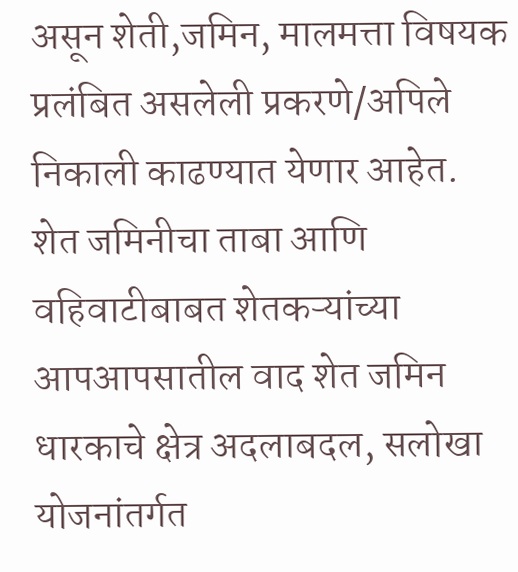असून शेती,जमिन, मालमत्ता विषयक प्रलंबित असलेली प्रकरणे/अपिले निकाली काढण्यात येणार आहेत. शेत जमिनीचा ताबा आणि वहिवाटीबाबत शेतकऱ्यांच्या आपआपसातील वाद शेत जमिन धारकाचे क्षेत्र अदलाबदल, सलोखा योजनांतर्गत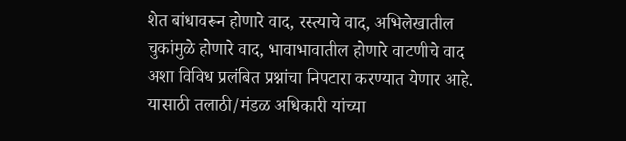शेत बांधावरून होणारे वाद, रस्त्याचे वाद, अभिलेखातील चुकांमुळे होणारे वाद, भावाभावातील होणारे वाटणीचे वाद अशा विविध प्रलंबित प्रश्नांचा निपटारा करण्यात येणार आहे. यासाठी तलाठी/मंडळ अधिकारी यांच्या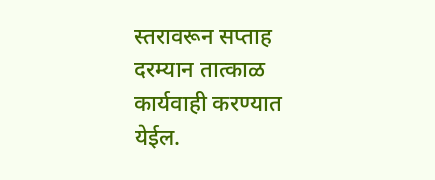स्तरावरून सप्ताह दरम्यान तात्काळ कार्यवाही करण्यात येईल.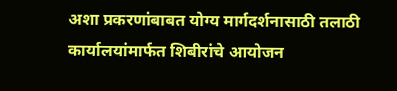अशा प्रकरणांबाबत योग्य मार्गदर्शनासाठी तलाठी कार्यालयांमार्फत शिबीरांचे आयोजन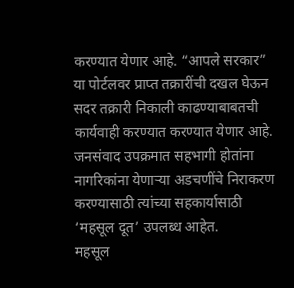करण्यात येणार आहे. “आपले सरकार” या पोर्टलवर प्राप्त तक्रारींची दखल घेऊन सदर तक्रारी निकाली काढण्याबाबतची कार्यवाही करण्यात करण्यात येणार आहे. जनसंवाद उपक्रमात सहभागी होतांना नागरिकांना येणाऱ्या अडचणींचे निराकरण करण्यासाठी त्यांच्या सहकार्यासाठी ‘महसूल दूत’ उपलब्ध आहेत.
महसूल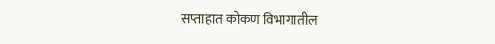सप्ताहात कोकण विभागातील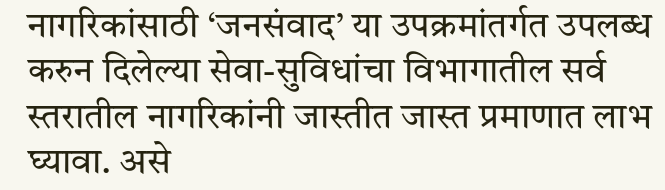नागरिकांसाठी ‘जनसंवाद’ या उपक्रमांतर्गत उपलब्ध करुन दिलेल्या सेवा-सुविधांचा विभागातील सर्व स्तरातील नागरिकांनी जास्तीत जास्त प्रमाणात लाभ घ्यावा. असे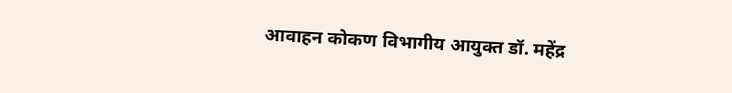आवाहन कोकण विभागीय आयुक्त डॉ. महेंद्र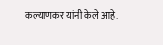कल्याणकर यांनी केले आहे.